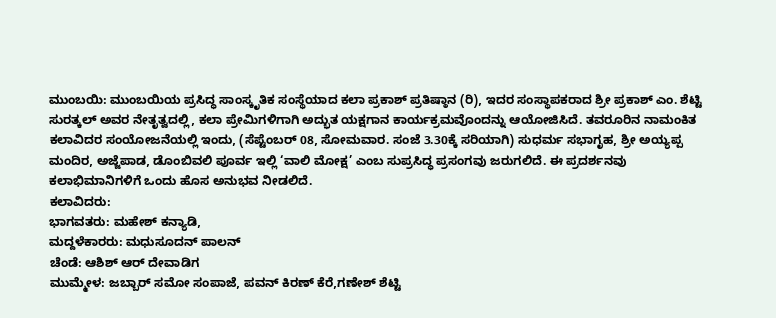ಮುಂಬಯಿ: ಮುಂಬಯಿಯ ಪ್ರಸಿದ್ಧ ಸಾಂಸ್ಕೃತಿಕ ಸಂಸ್ಥೆಯಾದ ಕಲಾ ಪ್ರಕಾಶ್ ಪ್ರತಿಷ್ಠಾನ (ರಿ), ಇದರ ಸಂಸ್ಥಾಪಕರಾದ ಶ್ರೀ ಪ್ರಕಾಶ್ ಎಂ. ಶೆಟ್ಟಿ ಸುರತ್ಕಲ್ ಅವರ ನೇತೃತ್ವದಲ್ಲಿ, ಕಲಾ ಪ್ರೇಮಿಗಳಿಗಾಗಿ ಅದ್ಭುತ ಯಕ್ಷಗಾನ ಕಾರ್ಯಕ್ರಮವೊಂದನ್ನು ಆಯೋಜಿಸಿದೆ. ತವರೂರಿನ ನಾಮಂಕಿತ ಕಲಾವಿದರ ಸಂಯೋಜನೆಯಲ್ಲಿ ಇಂದು, (ಸೆಪ್ಟೆಂಬರ್ 08, ಸೋಮವಾರ. ಸಂಜೆ 3.30ಕ್ಕೆ ಸರಿಯಾಗಿ) ಸುಧರ್ಮ ಸಭಾಗೃಹ, ಶ್ರೀ ಅಯ್ಯಪ್ಪ ಮಂದಿರ, ಅಜ್ಜೆಪಾಡ, ಡೊಂಬಿವಲಿ ಪೂರ್ವ ಇಲ್ಲಿ ‘ವಾಲಿ ಮೋಕ್ಷ’ ಎಂಬ ಸುಪ್ರಸಿದ್ಧ ಪ್ರಸಂಗವು ಜರುಗಲಿದೆ. ಈ ಪ್ರದರ್ಶನವು ಕಲಾಭಿಮಾನಿಗಳಿಗೆ ಒಂದು ಹೊಸ ಅನುಭವ ನೀಡಲಿದೆ.
ಕಲಾವಿದರು:
ಭಾಗವತರು: ಮಹೇಶ್ ಕನ್ಯಾಡಿ,
ಮದ್ದಳೆಕಾರರು: ಮಧುಸೂದನ್ ಪಾಲನ್
ಚೆಂಡೆ: ಆಶಿಶ್ ಆರ್ ದೇವಾಡಿಗ
ಮುಮ್ಮೇಳ: ಜಬ್ಬಾರ್ ಸಮೋ ಸಂಪಾಜೆ, ಪವನ್ ಕಿರಣ್ ಕೆರೆ,ಗಣೇಶ್ ಶೆಟ್ಟಿ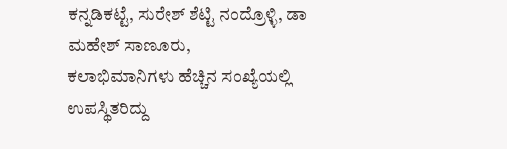ಕನ್ನಡಿಕಟ್ಟೆ, ಸುರೇಶ್ ಶೆಟ್ಟಿ ನಂದ್ರೊಳ್ಳಿ, ಡಾ ಮಹೇಶ್ ಸಾಣೂರು,
ಕಲಾಭಿಮಾನಿಗಳು ಹೆಚ್ಚಿನ ಸಂಖ್ಯೆಯಲ್ಲಿ ಉಪಸ್ಥಿತರಿದ್ದು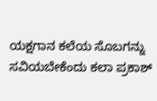ಯಕ್ಷಗಾನ ಕಲೆಯ ಸೊಬಗನ್ನು ಸವಿಯಬೇಕೆಂದು ಕಲಾ ಪ್ರಕಾಶ್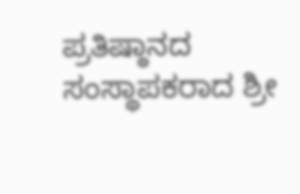ಪ್ರತಿಷ್ಠಾನದ ಸಂಸ್ಥಾಪಕರಾದ ಶ್ರೀ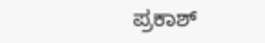ಪ್ರಕಾಶ್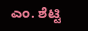ಎಂ. ಶೆಟ್ಟಿ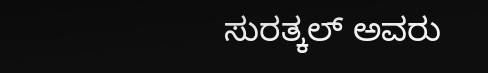ಸುರತ್ಕಲ್ ಅವರು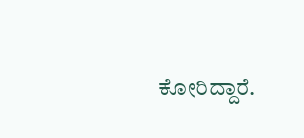ಕೋರಿದ್ದಾರೆ.